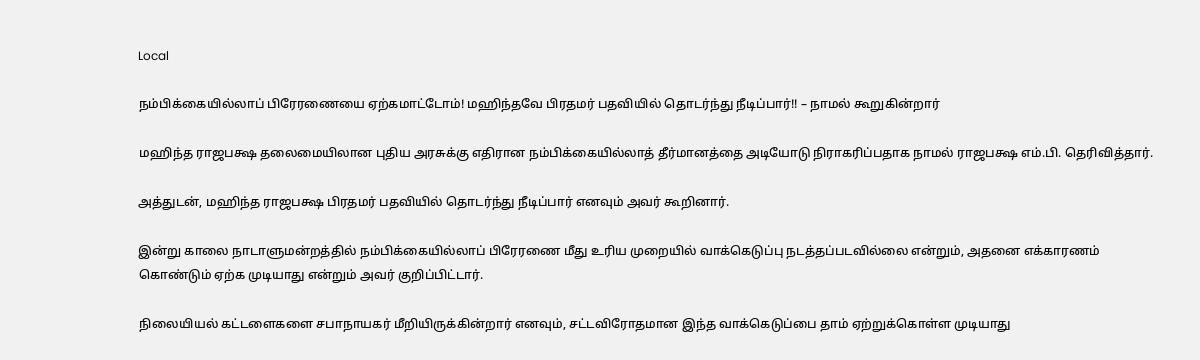Local

நம்பிக்கையில்லாப் பிரேரணையை ஏற்கமாட்டோம்! மஹிந்தவே பிரதமர் பதவியில் தொடர்ந்து நீடிப்பார்!! – நாமல் கூறுகின்றார்

மஹிந்த ராஜபக்ஷ தலைமையிலான புதிய அரசுக்கு எதிரான நம்பிக்கையில்லாத் தீர்மானத்தை அடியோடு நிராகரிப்பதாக நாமல் ராஜபக்ஷ எம்.பி. தெரிவித்தார்.

அத்துடன், மஹிந்த ராஜபக்ஷ பிரதமர் பதவியில் தொடர்ந்து நீடிப்பார் எனவும் அவர் கூறினார்.

இன்று காலை நாடாளுமன்றத்தில் நம்பிக்கையில்லாப் பிரேரணை மீது உரிய முறையில் வாக்கெடுப்பு நடத்தப்படவில்லை என்றும், அதனை எக்காரணம் கொண்டும் ஏற்க முடியாது என்றும் அவர் குறிப்பிட்டார்.

நிலையியல் கட்டளைகளை சபாநாயகர் மீறியிருக்கின்றார் எனவும், சட்டவிரோதமான இந்த வாக்கெடுப்பை தாம் ஏற்றுக்கொள்ள முடியாது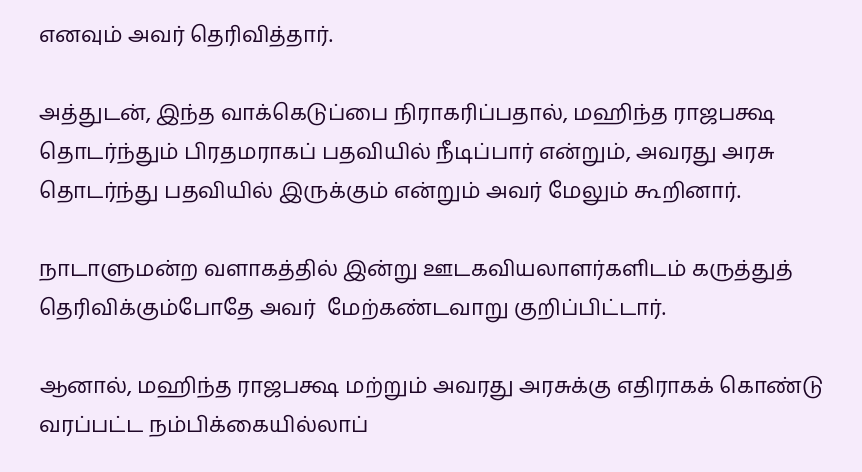எனவும் அவர் தெரிவித்தார்.

அத்துடன், இந்த வாக்கெடுப்பை நிராகரிப்பதால், மஹிந்த ராஜபக்ஷ தொடர்ந்தும் பிரதமராகப் பதவியில் நீடிப்பார் என்றும், அவரது அரசு தொடர்ந்து பதவியில் இருக்கும் என்றும் அவர் மேலும் கூறினார்.

நாடாளுமன்ற வளாகத்தில் இன்று ஊடகவியலாளர்களிடம் கருத்துத் தெரிவிக்கும்போதே அவர்  மேற்கண்டவாறு குறிப்பிட்டார்.

ஆனால், மஹிந்த ராஜபக்ஷ மற்றும் அவரது அரசுக்கு எதிராகக் கொண்டு வரப்பட்ட நம்பிக்கையில்லாப்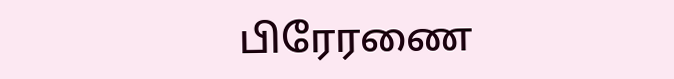பிரேரணை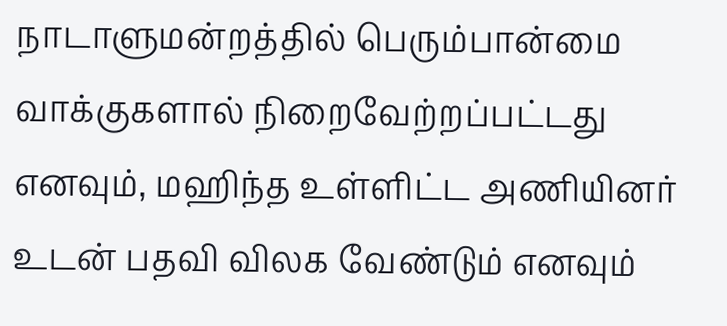நாடாளுமன்றத்தில் பெரும்பான்மை வாக்குகளால் நிறைவேற்றப்பட்டது எனவும், மஹிந்த உள்ளிட்ட அணியினர் உடன் பதவி விலக வேண்டும் எனவும்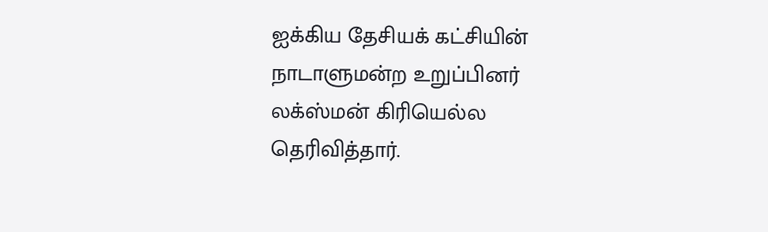ஐக்கிய தேசியக் கட்சியின் நாடாளுமன்ற உறுப்பினர் லக்ஸ்மன் கிரியெல்ல தெரிவித்தார்.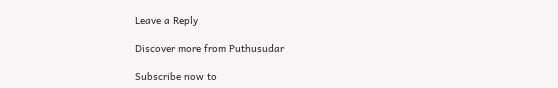Leave a Reply

Discover more from Puthusudar

Subscribe now to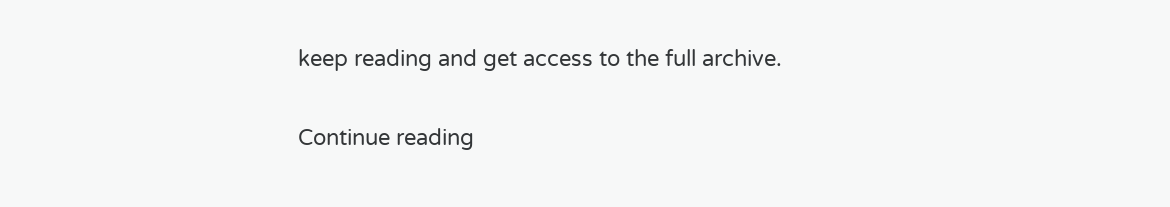keep reading and get access to the full archive.

Continue reading